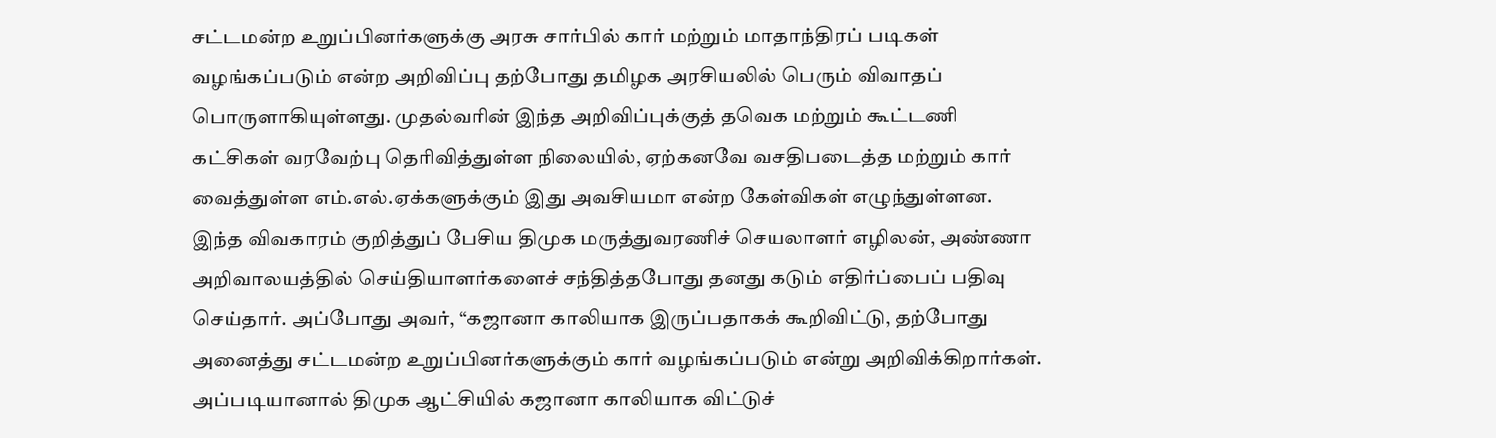சட்டமன்ற உறுப்பினர்களுக்கு அரசு சார்பில் கார் மற்றும் மாதாந்திரப் படிகள் வழங்கப்படும் என்ற அறிவிப்பு தற்போது தமிழக அரசியலில் பெரும் விவாதப் பொருளாகியுள்ளது. முதல்வரின் இந்த அறிவிப்புக்குத் தவெக மற்றும் கூட்டணி கட்சிகள் வரவேற்பு தெரிவித்துள்ள நிலையில், ஏற்கனவே வசதிபடைத்த மற்றும் கார் வைத்துள்ள எம்.எல்.ஏக்களுக்கும் இது அவசியமா என்ற கேள்விகள் எழுந்துள்ளன.
இந்த விவகாரம் குறித்துப் பேசிய திமுக மருத்துவரணிச் செயலாளர் எழிலன், அண்ணா அறிவாலயத்தில் செய்தியாளர்களைச் சந்தித்தபோது தனது கடும் எதிர்ப்பைப் பதிவு செய்தார். அப்போது அவர், “கஜானா காலியாக இருப்பதாகக் கூறிவிட்டு, தற்போது அனைத்து சட்டமன்ற உறுப்பினர்களுக்கும் கார் வழங்கப்படும் என்று அறிவிக்கிறார்கள். அப்படியானால் திமுக ஆட்சியில் கஜானா காலியாக விட்டுச்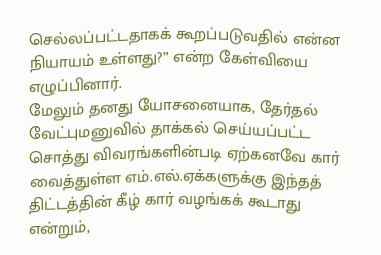செல்லப்பட்டதாகக் கூறப்படுவதில் என்ன நியாயம் உள்ளது?” என்ற கேள்வியை எழுப்பினார்.
மேலும் தனது யோசனையாக, தேர்தல் வேட்புமனுவில் தாக்கல் செய்யப்பட்ட சொத்து விவரங்களின்படி ஏற்கனவே கார் வைத்துள்ள எம்.எல்.ஏக்களுக்கு இந்தத் திட்டத்தின் கீழ் கார் வழங்கக் கூடாது என்றும்,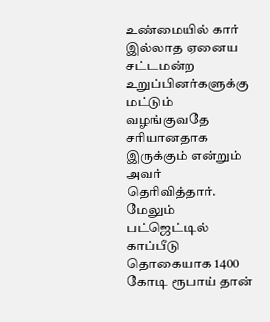உண்மையில் கார் இல்லாத ஏனைய சட்டமன்ற உறுப்பினர்களுக்கு மட்டும் வழங்குவதே சரியானதாக இருக்கும் என்றும் அவர் தெரிவித்தார்.
மேலும் பட்ஜெட்டில் காப்பீடு தொகையாக 1400 கோடி ரூபாய் தான்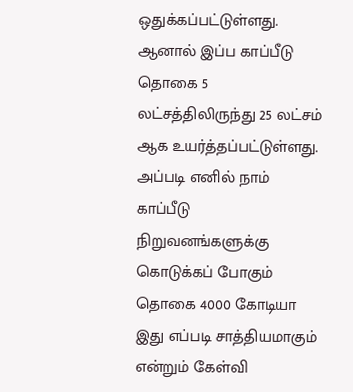ஒதுக்கப்பட்டுள்ளது. ஆனால் இப்ப காப்பீடு தொகை 5 லட்சத்திலிருந்து 25 லட்சம் ஆக உயர்த்தப்பட்டுள்ளது. அப்படி எனில் நாம் காப்பீடு நிறுவனங்களுக்கு கொடுக்கப் போகும் தொகை 4000 கோடியா இது எப்படி சாத்தியமாகும் என்றும் கேள்வி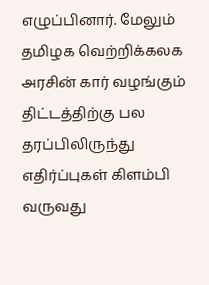எழுப்பினார். மேலும் தமிழக வெற்றிக்கலக அரசின் கார் வழங்கும் திட்டத்திற்கு பல தரப்பிலிருந்து எதிர்ப்புகள் கிளம்பி வருவது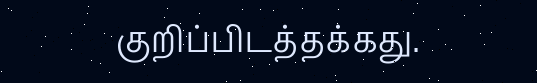குறிப்பிடத்தக்கது.